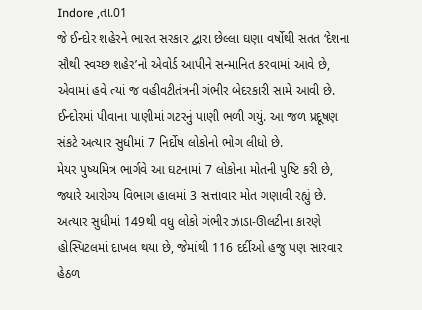Indore ,તા.01
જે ઈન્દોર શહેરને ભારત સરકાર દ્વારા છેલ્લા ઘણા વર્ષોથી સતત ‘દેશના સૌથી સ્વચ્છ શહેર’નો એવોર્ડ આપીને સન્માનિત કરવામાં આવે છે, એવામાં હવે ત્યાં જ વહીવટીતંત્રની ગંભીર બેદરકારી સામે આવી છે. ઈન્દોરમાં પીવાના પાણીમાં ગટરનું પાણી ભળી ગયું. આ જળ પ્રદૂષણ સંકટે અત્યાર સુધીમાં 7 નિર્દોષ લોકોનો ભોગ લીધો છે.
મેયર પુષ્યમિત્ર ભાર્ગવે આ ઘટનામાં 7 લોકોના મોતની પુષ્ટિ કરી છે, જ્યારે આરોગ્ય વિભાગ હાલમાં 3 સત્તાવાર મોત ગણાવી રહ્યું છે. અત્યાર સુધીમાં 149થી વધુ લોકો ગંભીર ઝાડા-ઊલટીના કારણે હોસ્પિટલમાં દાખલ થયા છે, જેમાંથી 116 દર્દીઓ હજુ પણ સારવાર હેઠળ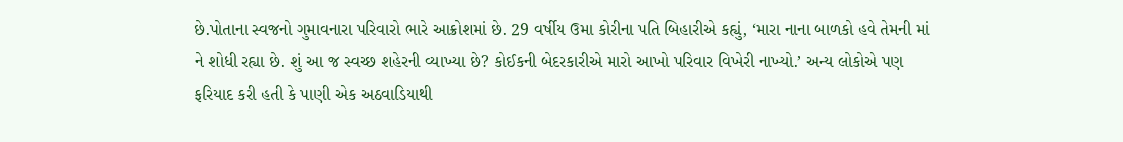છે.પોતાના સ્વજનો ગુમાવનારા પરિવારો ભારે આક્રોશમાં છે. 29 વર્ષીય ઉમા કોરીના પતિ બિહારીએ કહ્યું, ‘મારા નાના બાળકો હવે તેમની માં ને શોધી રહ્યા છે. શું આ જ સ્વચ્છ શહેરની વ્યાખ્યા છે? કોઈકની બેદરકારીએ મારો આખો પરિવાર વિખેરી નાખ્યો.’ અન્ય લોકોએ પણ ફરિયાદ કરી હતી કે પાણી એક અઠવાડિયાથી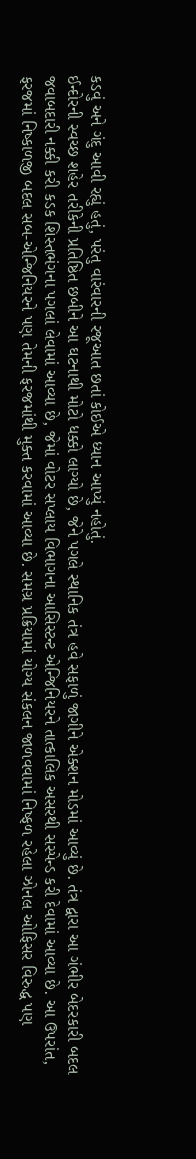કડવું અને ગંદુ આવી રહ્યું હતું, પરંતુ વારંવારની રજૂઆત છતાં કોઈએ ધ્યાન આપ્યું નહોતું.
ઈન્દોરની સ્વચ્છ શહેર તરીકેની પ્રતિષ્ઠિત છબીને આ ઘટનાથી મોટો ધક્કો લાગ્યો છે, જેને પગલે સ્થાનિક તંત્ર હવે સફાળું જાગીને એક્શન મોડમાં આવ્યું છે. તંત્ર દ્વારા આ ગંભીર બેદરકારી બદલ જવાબદારી નક્કી કરી કડક શિસ્તભંગના પગલાં લેવામાં આવ્યા છે, જેમાં વોટર સપ્લાય વિભાગના આસિસ્ટન્ટ એન્જિનિયરને તાત્કાલિક અસરથી સસ્પેન્ડ કરી દેવામાં આવ્યા છે. આ ઉપરાંત, ફરજમાં નિષ્કાળજી બદલ સબ-એન્જિનિયરને પણ તેમની ફરજમાંથી મુક્ત કરવામાં આવ્યા છે. સમગ્ર પ્રક્રિયામાં યોગ્ય સંકલન જાળવવામાં નિષ્ફળ રહેલા ઝોનલ ઓફિસર વિરુદ્ધ પણ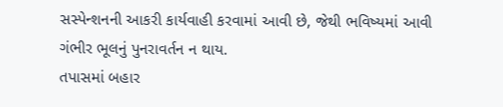સસ્પેન્શનની આકરી કાર્યવાહી કરવામાં આવી છે, જેથી ભવિષ્યમાં આવી ગંભીર ભૂલનું પુનરાવર્તન ન થાય.
તપાસમાં બહાર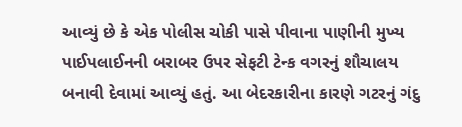આવ્યું છે કે એક પોલીસ ચોકી પાસે પીવાના પાણીની મુખ્ય પાઈપલાઈનની બરાબર ઉપર સેફટી ટેન્ક વગરનું શૌચાલય બનાવી દેવામાં આવ્યું હતું. આ બેદરકારીના કારણે ગટરનું ગંદુ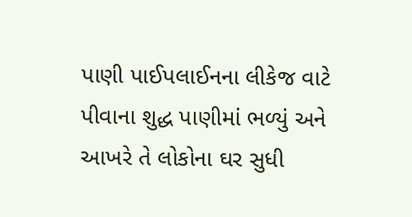પાણી પાઈપલાઈનના લીકેજ વાટે પીવાના શુદ્ધ પાણીમાં ભળ્યું અને આખરે તે લોકોના ઘર સુધી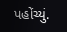પહોંચ્યું.